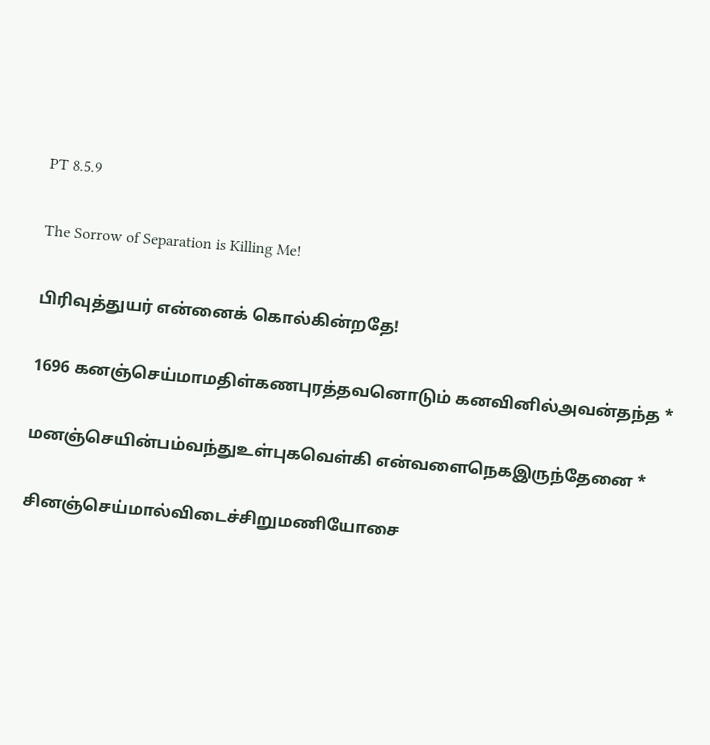PT 8.5.9

The Sorrow of Separation is Killing Me!

பிரிவுத்துயர் என்னைக் கொல்கின்றதே!

1696 கனஞ்செய்மாமதிள்கணபுரத்தவனொடும் கனவினில்அவன்தந்த *

மனஞ்செயின்பம்வந்துஉள்புகவெள்கி என்வளைநெகஇருந்தேனை *

சினஞ்செய்மால்விடைச்சிறுமணியோசை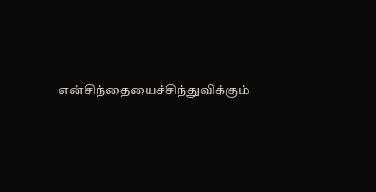என்சிந்தையைச்சிந்துவிக்கும்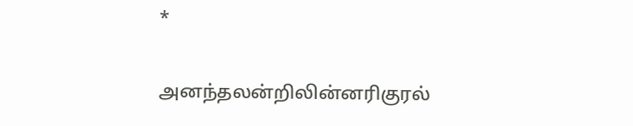*

அனந்தலன்றிலின்னரிகுரல்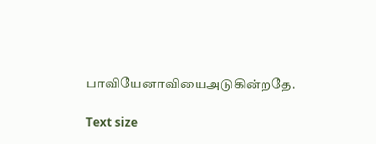பாவியேனாவியைஅடுகின்றதே.

Text size